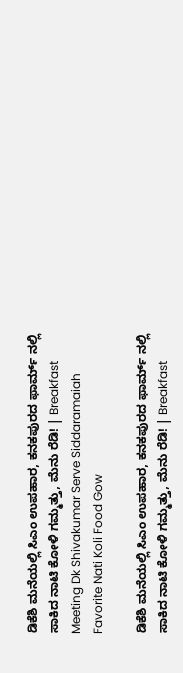ಡಿಕೆಶಿ ಮನೆಯಲ್ಲಿ ಸಿಎಂ ಉಪಹಾರ, ಕನಕಪುರದ ಫಾರ್ಮ್ ನಲ್ಲಿ ಸಾಕಿದ ನಾಟಿ ಕೋಳಿ ಗಮ್ಮತ್ತು, ಮೆನು ರೆಡಿ! | Breakfast Meeting Dk Shivakumar Serve Siddaramaiah Favorite Nati Koli Food Gow

ಡಿಕೆಶಿ ಮನೆಯಲ್ಲಿ ಸಿಎಂ ಉಪಹಾರ, ಕನಕಪುರದ ಫಾರ್ಮ್ ನಲ್ಲಿ ಸಾಕಿದ ನಾಟಿ ಕೋಳಿ ಗಮ್ಮತ್ತು, ಮೆನು ರೆಡಿ! | Breakfast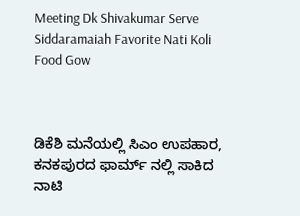Meeting Dk Shivakumar Serve Siddaramaiah Favorite Nati Koli Food Gow



ಡಿಕೆಶಿ ಮನೆಯಲ್ಲಿ ಸಿಎಂ ಉಪಹಾರ, ಕನಕಪುರದ ಫಾರ್ಮ್ ನಲ್ಲಿ ಸಾಕಿದ ನಾಟಿ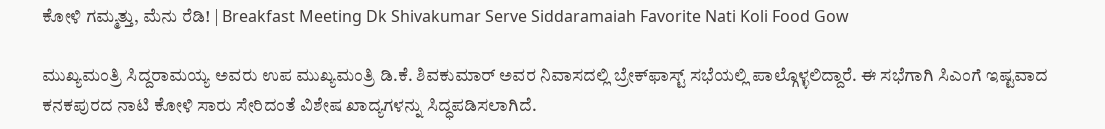ಕೋಳಿ ಗಮ್ಮತ್ತು, ಮೆನು ರೆಡಿ! | Breakfast Meeting Dk Shivakumar Serve Siddaramaiah Favorite Nati Koli Food Gow

ಮುಖ್ಯಮಂತ್ರಿ ಸಿದ್ದರಾಮಯ್ಯ ಅವರು ಉಪ ಮುಖ್ಯಮಂತ್ರಿ ಡಿ.ಕೆ. ಶಿವಕುಮಾರ್ ಅವರ ನಿವಾಸದಲ್ಲಿ ಬ್ರೇಕ್‌ಫಾಸ್ಟ್‌ ಸಭೆಯಲ್ಲಿ ಪಾಲ್ಗೊಳ್ಳಲಿದ್ದಾರೆ. ಈ ಸಭೆಗಾಗಿ ಸಿಎಂಗೆ ಇಷ್ಟವಾದ ಕನಕಪುರದ ನಾಟಿ ಕೋಳಿ ಸಾರು ಸೇರಿದಂತೆ ವಿಶೇಷ ಖಾದ್ಯಗಳನ್ನು ಸಿದ್ಧಪಡಿಸಲಾಗಿದೆ.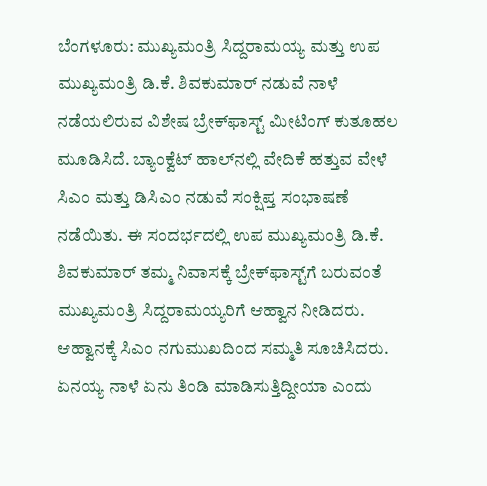ಬೆಂಗಳೂರು: ಮುಖ್ಯಮಂತ್ರಿ ಸಿದ್ದರಾಮಯ್ಯ ಮತ್ತು ಉಪ ಮುಖ್ಯಮಂತ್ರಿ ಡಿ.ಕೆ. ಶಿವಕುಮಾರ್ ನಡುವೆ ನಾಳೆ ನಡೆಯಲಿರುವ ವಿಶೇಷ ಬ್ರೇಕ್‌ಫಾಸ್ಟ್‌ ಮೀಟಿಂಗ್ ಕುತೂಹಲ ಮೂಡಿಸಿದೆ. ಬ್ಯಾಂಕ್ವೆಟ್ ಹಾಲ್‌ನಲ್ಲಿ ವೇದಿಕೆ ಹತ್ತುವ ವೇಳೆ ಸಿಎಂ ಮತ್ತು ಡಿಸಿಎಂ ನಡುವೆ ಸಂಕ್ಷಿಪ್ತ ಸಂಭಾಷಣೆ ನಡೆಯಿತು. ಈ ಸಂದರ್ಭದಲ್ಲಿ ಉಪ ಮುಖ್ಯಮಂತ್ರಿ ಡಿ.ಕೆ. ಶಿವಕುಮಾರ್ ತಮ್ಮ ನಿವಾಸಕ್ಕೆ ಬ್ರೇಕ್‌ಫಾಸ್ಟ್‌ಗೆ ಬರುವಂತೆ ಮುಖ್ಯಮಂತ್ರಿ ಸಿದ್ದರಾಮಯ್ಯರಿಗೆ ಆಹ್ವಾನ ನೀಡಿದರು. ಆಹ್ವಾನಕ್ಕೆ ಸಿಎಂ ನಗುಮುಖದಿಂದ ಸಮ್ಮತಿ ಸೂಚಿಸಿದರು. ಏನಯ್ಯ ನಾಳೆ ಏನು ತಿಂಡಿ ಮಾಡಿಸುತ್ತಿದ್ದೀಯಾ ಎಂದು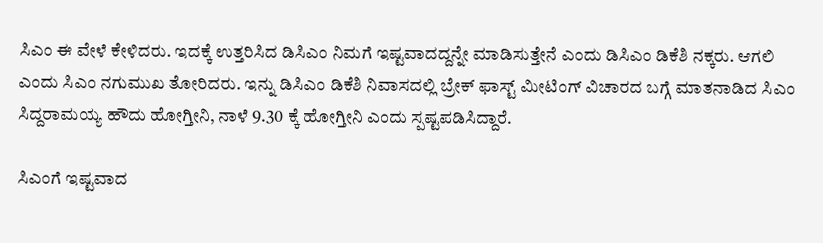ಸಿಎಂ ಈ ವೇಳೆ ಕೇಳಿದರು. ಇದಕ್ಕೆ ಉತ್ತರಿಸಿದ ಡಿಸಿಎಂ ನಿಮಗೆ ಇಷ್ಟವಾದದ್ದನ್ನೇ ಮಾಡಿಸುತ್ತೇನೆ ಎಂದು ಡಿಸಿಎಂ ಡಿಕೆಶಿ ನಕ್ಕರು. ಆಗಲಿ ಎಂದು ಸಿಎಂ ನಗುಮುಖ ತೋರಿದರು. ಇನ್ನು ಡಿಸಿಎಂ ಡಿಕೆಶಿ ನಿವಾಸದಲ್ಲಿ ಬ್ರೇಕ್ ಫಾಸ್ಟ್ ಮೀಟಿಂಗ್ ವಿಚಾರದ ಬಗ್ಗೆ ಮಾತನಾಡಿದ ಸಿಎಂ ಸಿದ್ದರಾಮಯ್ಯ ಹೌದು ಹೋಗ್ತೀನಿ, ನಾಳೆ 9.30 ಕ್ಕೆ ಹೋಗ್ತೀನಿ ಎಂದು ಸ್ಪಷ್ಟಪಡಿಸಿದ್ದಾರೆ.

ಸಿಎಂಗೆ ಇಷ್ಟವಾದ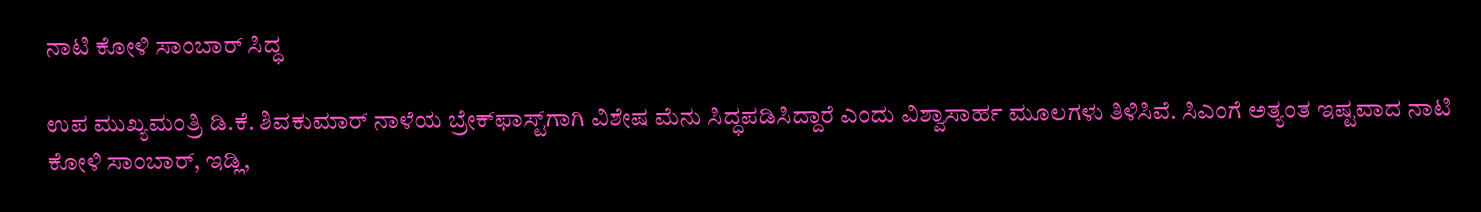ನಾಟಿ ಕೋಳಿ ಸಾಂಬಾರ್ ಸಿದ್ಧ

ಉಪ ಮುಖ್ಯಮಂತ್ರಿ ಡಿ.ಕೆ. ಶಿವಕುಮಾರ್ ನಾಳೆಯ ಬ್ರೇಕ್‌ಫಾಸ್ಟ್‌ಗಾಗಿ ವಿಶೇಷ ಮೆನು ಸಿದ್ಧಪಡಿಸಿದ್ದಾರೆ ಎಂದು ವಿಶ್ವಾಸಾರ್ಹ ಮೂಲಗಳು ತಿಳಿಸಿವೆ. ಸಿಎಂಗೆ ಅತ್ಯಂತ ಇಷ್ಟವಾದ ನಾಟಿ ಕೋಳಿ ಸಾಂಬಾರ್, ಇಡ್ಲಿ,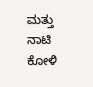ಮತ್ತು ನಾಟಿ ಕೋಳಿ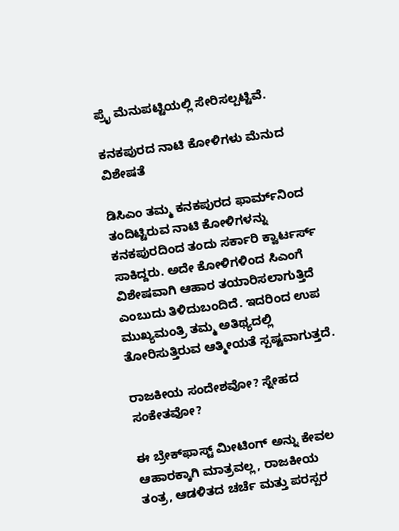ಪ್ರೈ ಮೆನುಪಟ್ಟಿಯಲ್ಲಿ ಸೇರಿಸಲ್ಪಟ್ಟಿವೆ.

ಕನಕಪುರದ ನಾಟಿ ಕೋಳಿಗಳು ಮೆನುದ ವಿಶೇಷತೆ

ಡಿಸಿಎಂ ತಮ್ಮ ಕನಕಪುರದ ಫಾರ್ಮ್‌ನಿಂದ ತಂದಿಟ್ಟಿರುವ ನಾಟಿ ಕೋಳಿಗಳನ್ನು ಕನಕಪುರದಿಂದ ತಂದು ಸರ್ಕಾರಿ ಕ್ವಾರ್ಟರ್ಸ್ ಸಾಕಿದ್ದರು. ಅದೇ ಕೋಳಿಗಳಿಂದ ಸಿಎಂಗೆ ವಿಶೇಷವಾಗಿ ಆಹಾರ ತಯಾರಿಸಲಾಗುತ್ತಿದೆ ಎಂಬುದು ತಿಳಿದುಬಂದಿದೆ. ಇದರಿಂದ ಉಪ ಮುಖ್ಯಮಂತ್ರಿ ತಮ್ಮ ಅತಿಥ್ಯದಲ್ಲಿ ತೋರಿಸುತ್ತಿರುವ ಆತ್ಮೀಯತೆ ಸ್ಪಷ್ಟವಾಗುತ್ತದೆ.

ರಾಜಕೀಯ ಸಂದೇಶವೋ? ಸ್ನೇಹದ ಸಂಕೇತವೋ?

ಈ ಬ್ರೇಕ್‌ಫಾಸ್ಟ್‌ ಮೀಟಿಂಗ್‌ ಅನ್ನು ಕೇವಲ ಆಹಾರಕ್ಕಾಗಿ ಮಾತ್ರವಲ್ಲ, ರಾಜಕೀಯ ತಂತ್ರ, ಆಡಳಿತದ ಚರ್ಚೆ ಮತ್ತು ಪರಸ್ಪರ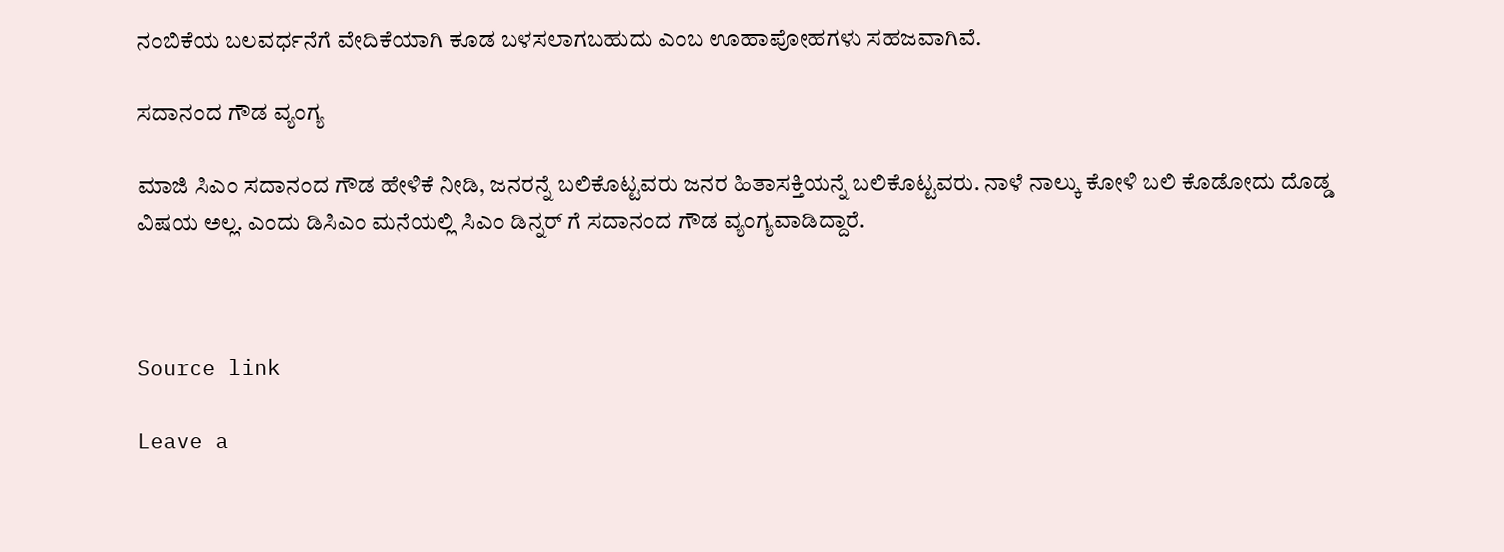ನಂಬಿಕೆಯ ಬಲವರ್ಧನೆಗೆ ವೇದಿಕೆಯಾಗಿ ಕೂಡ ಬಳಸಲಾಗಬಹುದು ಎಂಬ ಊಹಾಪೋಹಗಳು ಸಹಜವಾಗಿವೆ.

ಸದಾನಂದ ಗೌಡ ವ್ಯಂಗ್ಯ

ಮಾಜಿ ಸಿಎಂ ಸದಾನಂದ ಗೌಡ ಹೇಳಿಕೆ ನೀಡಿ, ಜನರನ್ನೆ ಬಲಿಕೊಟ್ಟವರು ಜನರ ಹಿತಾಸಕ್ತಿಯನ್ನೆ ಬಲಿಕೊಟ್ಟವರು. ನಾಳೆ ನಾಲ್ಕು ಕೋಳಿ ಬಲಿ ಕೊಡೋದು ದೊಡ್ಡ ವಿಷಯ ಅಲ್ಲ. ಎಂದು ಡಿಸಿಎಂ ಮನೆಯಲ್ಲಿ ಸಿಎಂ ಡಿನ್ನರ್ ಗೆ ಸದಾನಂದ ಗೌಡ ವ್ಯಂಗ್ಯವಾಡಿದ್ದಾರೆ.



Source link

Leave a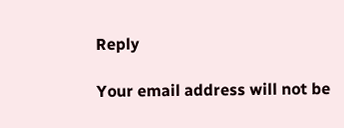Reply

Your email address will not be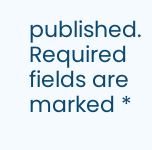published. Required fields are marked *